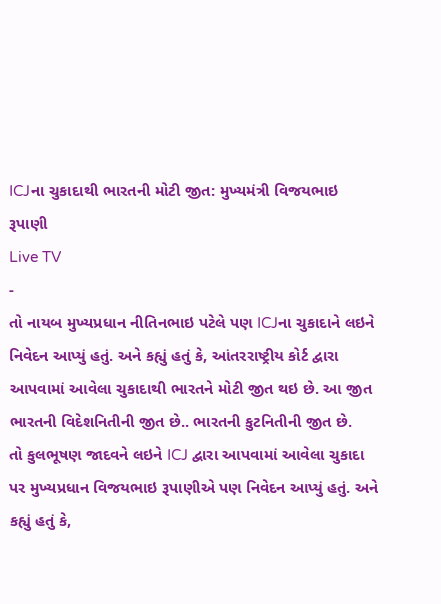ICJના ચુકાદાથી ભારતની મોટી જીત: મુખ્યમંત્રી વિજયભાઇ રૂપાણી
Live TV
-
તો નાયબ મુખ્યપ્રધાન નીતિનભાઇ પટેલે પણ ICJના ચુકાદાને લઇને નિવેદન આપ્યું હતું. અને કહ્યું હતું કે, આંતરરાષ્ટ્રીય કોર્ટ દ્વારા આપવામાં આવેલા ચુકાદાથી ભારતને મોટી જીત થઇ છે. આ જીત ભારતની વિદેશનિતીની જીત છે.. ભારતની કુટનિતીની જીત છે.
તો કુલભૂષણ જાદવને લઇને ICJ દ્વારા આપવામાં આવેલા ચુકાદા પર મુખ્યપ્રધાન વિજયભાઇ રૂપાણીએ પણ નિવેદન આપ્યું હતું. અને કહ્યું હતું કે,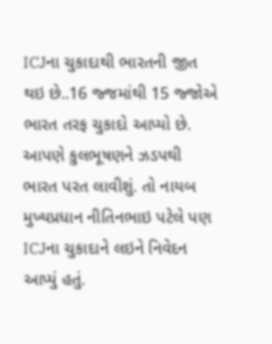ICJના ચુકાદાથી ભારતની જીત થઇ છે..16 જ્જમાંથી 15 જ્જોએ ભારત તરફ ચુકાદો આપ્યો છે. આપણે કુલભૂષણને ઝડપથી ભારત પરત લાવીશું. તો નાયબ મુખ્યપ્રધાન નીતિનભાઇ પટેલે પણ ICJના ચુકાદાને લઇને નિવેદન આપ્યું હતું.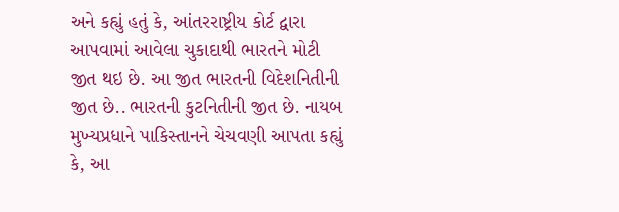અને કહ્યું હતું કે, આંતરરાષ્ટ્રીય કોર્ટ દ્વારા આપવામાં આવેલા ચુકાદાથી ભારતને મોટી જીત થઇ છે. આ જીત ભારતની વિદેશનિતીની જીત છે.. ભારતની કુટનિતીની જીત છે. નાયબ મુખ્યપ્રધાને પાકિસ્તાનને ચેચવણી આપતા કહ્યું કે, આ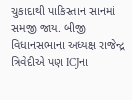ચુકાદાથી પાકિસ્તાન સાનમાં સમજી જાય. બીજી વિધાનસભાના અધ્યક્ષ રાજેન્દ્ર ત્રિવેદીએ પણ ICJના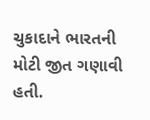ચુકાદાને ભારતની મોટી જીત ગણાવી હતી.